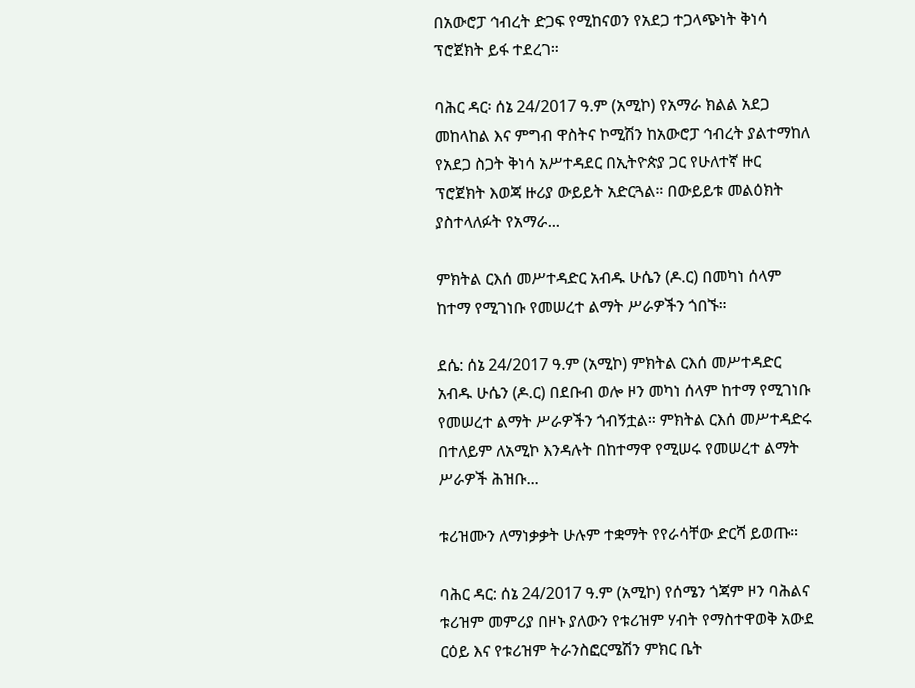በአውሮፓ ኅብረት ድጋፍ የሚከናወን የአደጋ ተጋላጭነት ቅነሳ ፕሮጀክት ይፋ ተደረገ።

ባሕር ዳር፡ ሰኔ 24/2017 ዓ.ም (አሚኮ) የአማራ ክልል አደጋ መከላከል እና ምግብ ዋስትና ኮሚሽን ከአውሮፓ ኅብረት ያልተማከለ የአደጋ ስጋት ቅነሳ አሥተዳደር በኢትዮጵያ ጋር የሁለተኛ ዙር ፕሮጀክት እወጃ ዙሪያ ውይይት አድርጓል። በውይይቱ መልዕክት ያስተላለፉት የአማራ...

ምክትል ርእሰ መሥተዳድር አብዱ ሁሴን (ዶ.ር) በመካነ ሰላም ከተማ የሚገነቡ የመሠረተ ልማት ሥራዎችን ጎበኙ።

ደሴ: ሰኔ 24/2017 ዓ.ም (አሚኮ) ምክትል ርእሰ መሥተዳድር አብዱ ሁሴን (ዶ.ር) በደቡብ ወሎ ዞን መካነ ሰላም ከተማ የሚገነቡ የመሠረተ ልማት ሥራዎችን ጎብኝቷል። ምክትል ርእሰ መሥተዳድሩ በተለይም ለአሚኮ እንዳሉት በከተማዋ የሚሠሩ የመሠረተ ልማት ሥራዎች ሕዝቡ...

ቱሪዝሙን ለማነቃቃት ሁሉም ተቋማት የየራሳቸው ድርሻ ይወጡ።

ባሕር ዳር: ሰኔ 24/2017 ዓ.ም (አሚኮ) የሰሜን ጎጃም ዞን ባሕልና ቱሪዝም መምሪያ በዞኑ ያለውን የቱሪዝም ሃብት የማስተዋወቅ አውደ ርዕይ እና የቱሪዝም ትራንስፎርሜሽን ምክር ቤት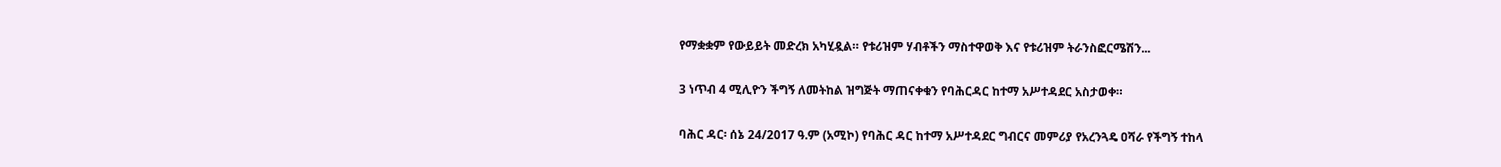የማቋቋም የውይይት መድረክ አካሂዷል። የቱሪዝም ሃብቶችን ማስተዋወቅ እና የቱሪዝም ትራንስፎርሜሽን...

3 ነጥብ 4 ሚሊዮን ችግኝ ለመትከል ዝግጅት ማጠናቀቁን የባሕርዳር ከተማ አሥተዳደር አስታወቀ።

ባሕር ዳር፡ ሰኔ 24/2017 ዓ.ም (አሚኮ) የባሕር ዳር ከተማ አሥተዳደር ግብርና መምሪያ የአረንጓዴ ዐሻራ የችግኝ ተከላ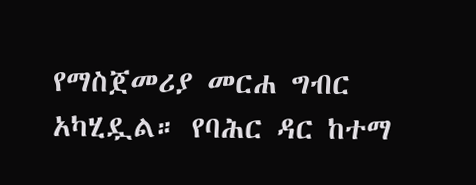የማስጀመሪያ መርሐ ግብር አካሂዷል። የባሕር ዳር ከተማ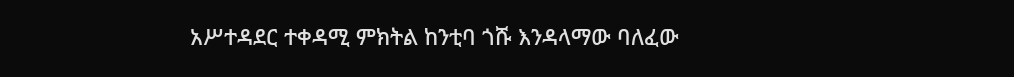አሥተዳደር ተቀዳሚ ምክትል ከንቲባ ጎሹ እንዳላማው ባለፈው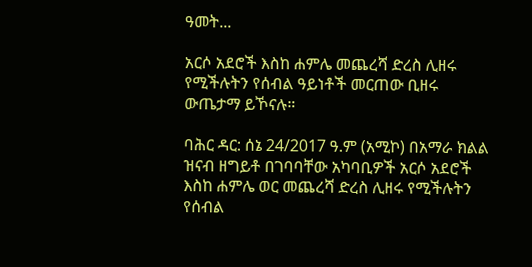ዓመት...

አርሶ አደሮች እስከ ሐምሌ መጨረሻ ድረስ ሊዘሩ የሚችሉትን የሰብል ዓይነቶች መርጠው ቢዘሩ ውጤታማ ይኾናሉ።

ባሕር ዳር: ሰኔ 24/2017 ዓ.ም (አሚኮ) በአማራ ክልል ዝናብ ዘግይቶ በገባባቸው አካባቢዎች አርሶ አደሮች እስከ ሐምሌ ወር መጨረሻ ድረስ ሊዘሩ የሚችሉትን የሰብል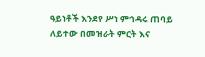ዓይነቶች እንደየ ሥነ ምኅዳሩ ጠባይ ለይተው በመዝራት ምርት እና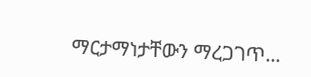ማርታማነታቸውን ማረጋገጥ...